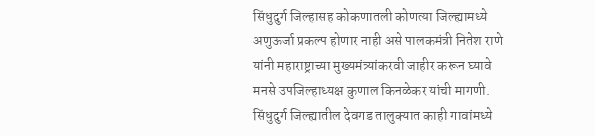सिंधुदुर्ग जिल्हासह कोकणातली कोणत्या जिल्ह्यामध्ये अणुऊर्जा प्रकल्प होणार नाही असे पालकमंत्री नितेश राणे यांनी महाराष्ट्राच्या मुख्यमंत्र्यांकरवी जाहीर करून घ्यावे
मनसे उपजिल्हाध्यक्ष कुणाल किनळेकर यांची मागणी.
सिंधुदुर्ग जिल्ह्यातील देवगड तालुक्यात काही गावांमध्ये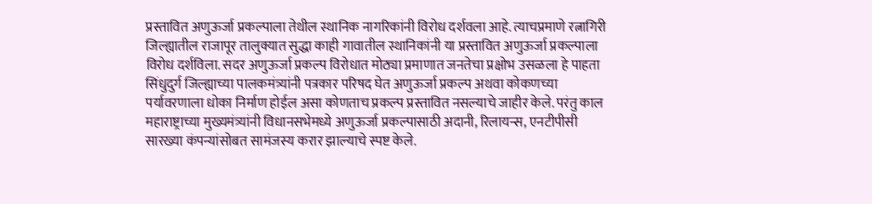प्रस्तावित अणुऊर्जा प्रकल्पाला तेथील स्थानिक नागरिकांनी विरोध दर्शवला आहे. त्याचप्रमाणे रत्नागिरी जिल्ह्यातील राजापूर तालुक्यात सुद्धा काही गावातील स्थानिकांनी या प्रस्तावित अणुऊर्जा प्रकल्पाला विरोध दर्शविला. सदर अणुऊर्जा प्रकल्प विरोधात मोठ्या प्रमाणात जनतेचा प्रक्षोभ उसळला हे पाहता सिंधुदुर्ग जिल्ह्याच्या पालकमंत्र्यांनी पत्रकार परिषद घेत अणुऊर्जा प्रकल्प अथवा कोकणच्या पर्यावरणाला धोका निर्माण होईल असा कोणताच प्रकल्प प्रस्तावित नसल्याचे जाहीर केले. परंतु काल महाराष्ट्राच्या मुख्यमंत्र्यांनी विधानसभेमध्ये अणुऊर्जा प्रकल्पासाठी अदानी, रिलायन्स, एनटीपीसी सारख्या कंपन्यांसोबत सामंजस्य करार झाल्याचे स्पष्ट केले.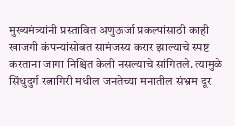मुख्यमंत्र्यांनी प्रस्तावित अणुऊर्जा प्रकल्पांसाठी काही खाजगी कंपन्यांसोबत सामंजस्य करार झाल्याचे स्पष्ट करताना जागा निश्चित केली नसल्याचे सांगितले. त्यामुळे सिंधुदुर्ग रत्नागिरी मधील जनतेच्या मनातील संभ्रम दूर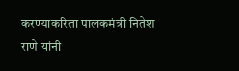करण्याकरिता पालकमंत्री नितेश राणे यांनी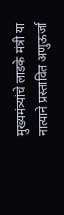मुख्यमंत्र्यांचे लाडके मंत्री या नात्याने प्रस्तावित अणुऊर्जा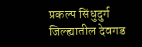प्रकल्प सिंधुदुर्ग जिल्ह्यातील देवगड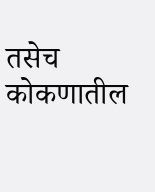तसेच कोकणातील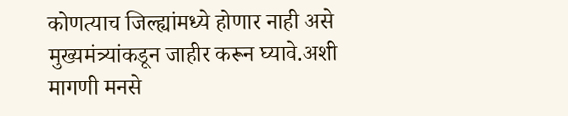कोणत्याच जिल्ह्यांमध्ये होणार नाही असे मुख्यमंत्र्यांकडून जाहीर करून घ्यावे.अशी मागणी मनसे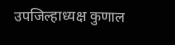उपजिल्हाध्यक्ष कुणाल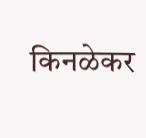किनळेकर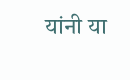यांनी या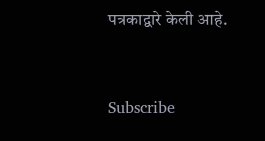पत्रकाद्वारे केली आहे.


Subscribe